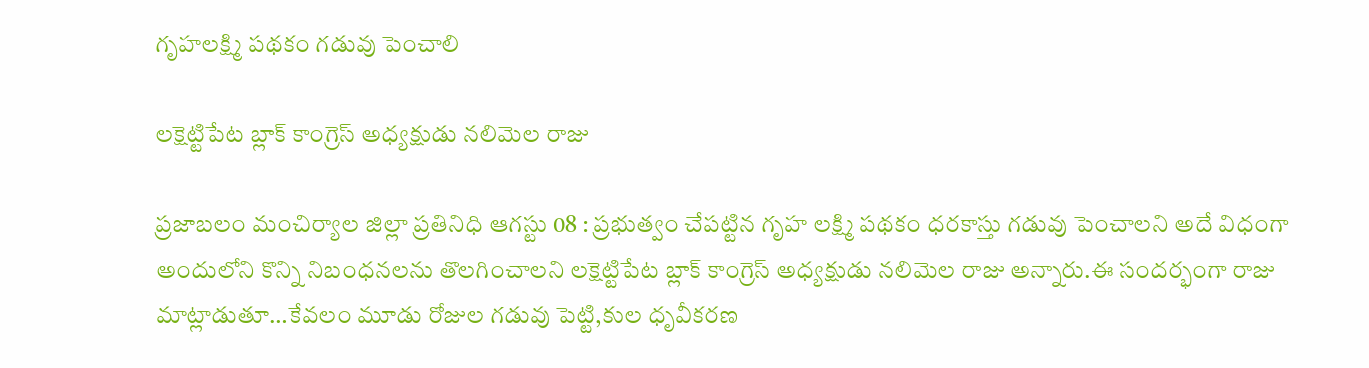గృహలక్ష్మి పథకం గడువు పెంచాలి

లక్షెట్టిపేట బ్లాక్ కాంగ్రెస్ అధ్యక్షుడు నలిమెల రాజు

ప్రజాబలం మంచిర్యాల జిల్లా ప్రతినిధి ఆగస్టు 08 : ప్రభుత్వం చేపట్టిన గృహ లక్ష్మి పథకం ధరకాస్తు గడువు పెంచాలని అదే విధంగా అందులోని కొన్ని నిబంధనలను తొలగించాలని లక్షెట్టిపేట బ్లాక్ కాంగ్రెస్ అధ్యక్షుడు నలిమెల రాజు అన్నారు.ఈ సందర్భంగా రాజు మాట్లాడుతూ…కేవలం మూడు రోజుల గడువు పెట్టి,కుల ధృవీకరణ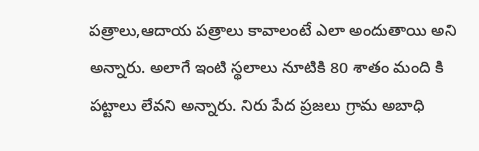పత్రాలు,ఆదాయ పత్రాలు కావాలంటే ఎలా అందుతాయి అని అన్నారు. అలాగే ఇంటి స్థలాలు నూటికి 80 శాతం మంది కి పట్టాలు లేవని అన్నారు. నిరు పేద ప్రజలు గ్రామ అబాధి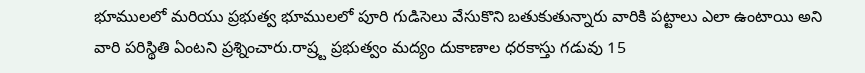భూములలో మరియు ప్రభుత్వ భూములలో పూరి గుడిసెలు వేసుకొని బతుకుతున్నారు వారికి పట్టాలు ఎలా ఉంటాయి అని వారి పరిస్థితి ఏంటని ప్రశ్నించారు.రాష్ర్ట ప్రభుత్వం మద్యం దుకాణాల ధరకాస్తు గడువు 15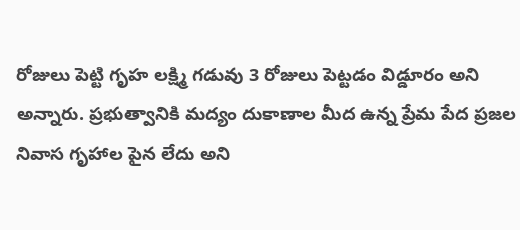రోజులు పెట్టి గృహ లక్ష్మి గడువు 3 రోజులు పెట్టడం విడ్డూరం అని అన్నారు. ప్రభుత్వానికి మద్యం దుకాణాల మీద ఉన్న ప్రేమ పేద ప్రజల నివాస గృహాల పైన లేదు అని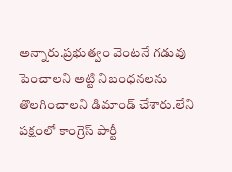అన్నారు.ప్రభుత్వం వెంటనే గడువు పెంచాలని అట్టి నిబంధనలను తొలగించాలని డిమాండ్ చేశారు.లేని పక్షంలో కాంగ్రెస్ పార్టీ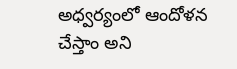అధ్వర్యంలో ఆందోళన చేస్తాం అని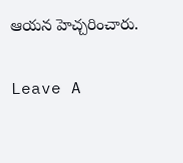ఆయన హెచ్చరించారు.

Leave A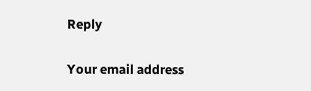Reply

Your email address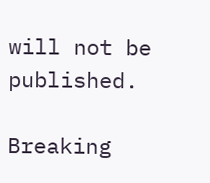will not be published.

Breaking